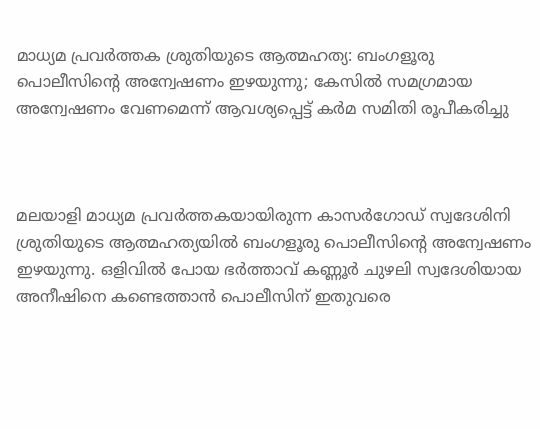മാധ്യമ പ്രവര്‍ത്തക ശ്രുതിയുടെ ആത്മഹത്യ: ബംഗളൂരു പൊലീസിന്റെ അന്വേഷണം ഇഴയുന്നു; കേസില്‍ സമഗ്രമായ അന്വേഷണം വേണമെന്ന് ആവശ്യപ്പെട്ട് കര്‍മ സമിതി രൂപീകരിച്ചു



മലയാളി മാധ്യമ പ്രവര്‍ത്തകയായിരുന്ന കാസര്‍ഗോഡ് സ്വദേശിനി ശ്രുതിയുടെ ആത്മഹത്യയില്‍ ബംഗളൂരു പൊലീസിന്റെ അന്വേഷണം ഇഴയുന്നു. ഒളിവില്‍ പോയ ഭര്‍ത്താവ് കണ്ണൂര്‍ ചുഴലി സ്വദേശിയായ അനീഷിനെ കണ്ടെത്താന്‍ പൊലീസിന് ഇതുവരെ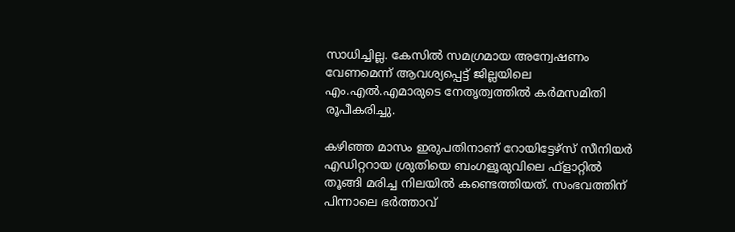സാധിച്ചില്ല. കേസില്‍ സമഗ്രമായ അന്വേഷണം വേണമെന്ന് ആവശ്യപ്പെട്ട് ജില്ലയിലെ എം.എല്‍.എമാരുടെ നേതൃത്വത്തില്‍ കര്‍മസമിതി രൂപീകരിച്ചു.

കഴിഞ്ഞ മാസം ഇരുപതിനാണ് റോയിട്ടേഴ്സ് സീനിയര്‍ എഡിറ്ററായ ശ്രുതിയെ ബംഗളൂരുവിലെ ഫ്ളാറ്റില്‍ തൂങ്ങി മരിച്ച നിലയില്‍ കണ്ടെത്തിയത്. സംഭവത്തിന് പിന്നാലെ ഭര്‍ത്താവ്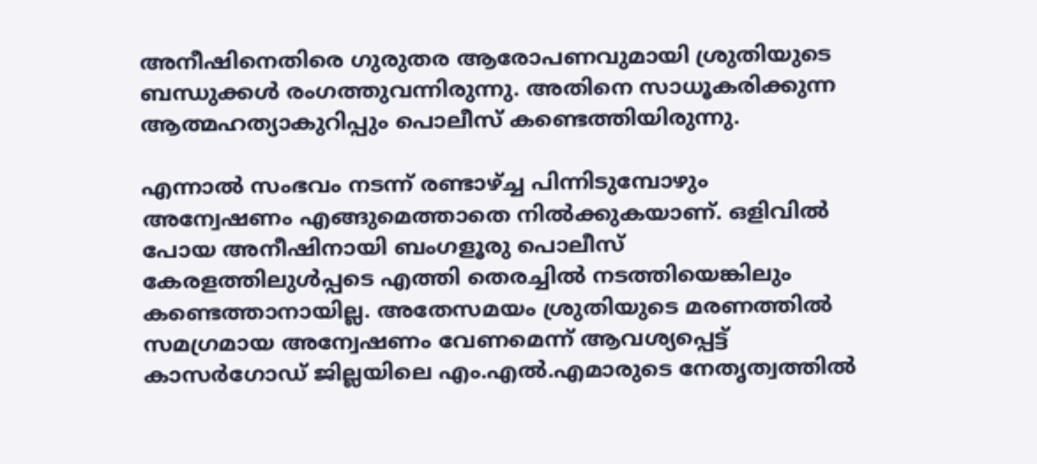അനീഷിനെതിരെ ഗുരുതര ആരോപണവുമായി ശ്രുതിയുടെ ബന്ധുക്കള്‍ രംഗത്തുവന്നിരുന്നു. അതിനെ സാധൂകരിക്കുന്ന ആത്മഹത്യാകുറിപ്പും പൊലീസ് കണ്ടെത്തിയിരുന്നു.

എന്നാല്‍ സംഭവം നടന്ന് രണ്ടാഴ്ച്ച പിന്നിടുമ്പോഴും അന്വേഷണം എങ്ങുമെത്താതെ നില്‍ക്കുകയാണ്. ഒളിവില്‍ പോയ അനീഷിനായി ബംഗളൂരു പൊലീസ് കേരളത്തിലുള്‍പ്പടെ എത്തി തെരച്ചില്‍ നടത്തിയെങ്കിലും കണ്ടെത്താനായില്ല. അതേസമയം ശ്രുതിയുടെ മരണത്തില്‍ സമഗ്രമായ അന്വേഷണം വേണമെന്ന് ആവശ്യപ്പെട്ട് കാസര്‍ഗോഡ് ജില്ലയിലെ എം.എല്‍.എമാരുടെ നേതൃത്വത്തില്‍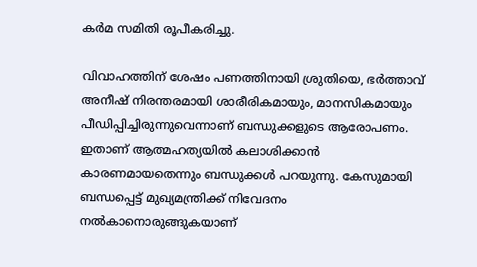കര്‍മ സമിതി രൂപീകരിച്ചു.

വിവാഹത്തിന് ശേഷം പണത്തിനായി ശ്രുതിയെ, ഭര്‍ത്താവ് അനീഷ് നിരന്തരമായി ശാരീരികമായും, മാനസികമായും പീഡിപ്പിച്ചിരുന്നുവെന്നാണ് ബന്ധുക്കളുടെ ആരോപണം. ഇതാണ് ആത്മഹത്യയില്‍ കലാശിക്കാന്‍ കാരണമായതെന്നും ബന്ധുക്കള്‍ പറയുന്നു. കേസുമായി ബന്ധപ്പെട്ട് മുഖ്യമന്ത്രിക്ക് നിവേദനം നല്‍കാനൊരുങ്ങുകയാണ്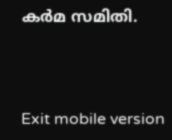കര്‍മ സമിതി.



Exit mobile version